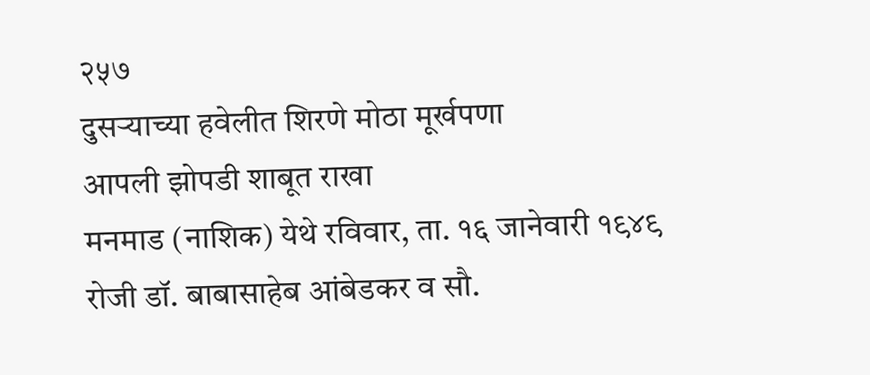२५७
दुसऱ्याच्या हवेलीत शिरणे मोठा मूर्खपणा
आपली झोपडी शाबूत राखा
मनमाड (नाशिक) येथे रविवार, ता. १६ जानेवारी १९४९ रोजी डॉ. बाबासाहेब आंबेडकर व सौ.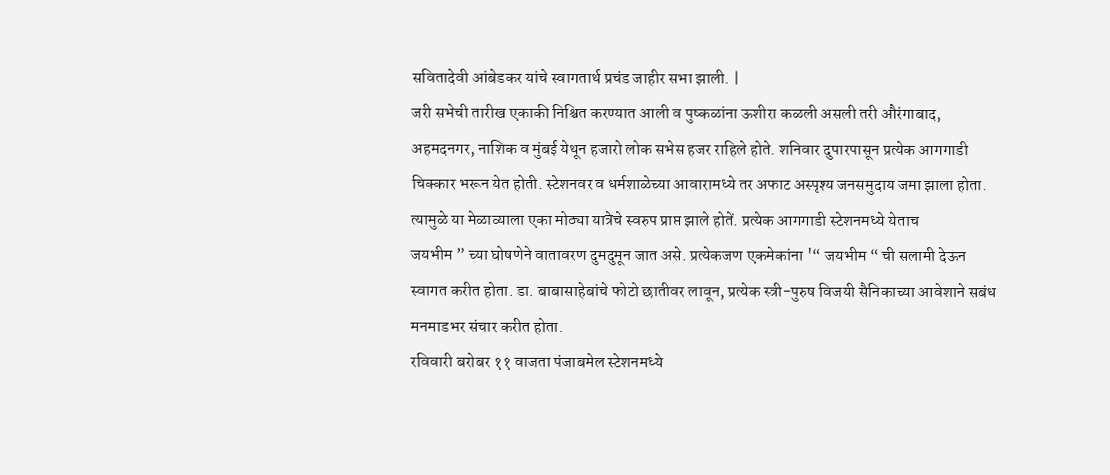सवितादेवी आंबेडकर यांचे स्वागतार्थ प्रचंड जाहीर सभा झाली. |
जरी सभेची तारीख एकाकी निश्चित करण्यात आली व पुष्कळांना ऊशीरा कळली असली तरी औरंगाबाद, अहमदनगर, नाशिक व मुंबई येथून हजारो लोक सभेस हजर राहिले होते. शनिवार दुपारपासून प्रत्येक आगगाडी चिक्कार भरून येत होती. स्टेशनवर व धर्मशाळेच्या आवारामध्ये तर अफाट अस्पृश्य जनसमुदाय जमा झाला होता. त्यामुळे या मेळाव्याला एका मोठ्या यात्रेचे स्वरुप प्राप्त झाले होतें. प्रत्येक आगगाडी स्टेशनमध्ये येताच
जयभीम ” च्या घोषणेने वातावरण दुमदुमून जात असे. प्रत्येकजण एकमेकांना '“ जयभीम “ ची सलामी देऊन स्वागत करीत होता. डा. बाबासाहेबांचे फोटो छातीवर लावून, प्रत्येक स्त्री-पुरुष विजयी सैनिकाच्या आवेशाने सबंध मनमाडभर संचार करीत होता.
रविवारी बरोबर ११ वाजता पंजाबमेल स्टेशनमध्ये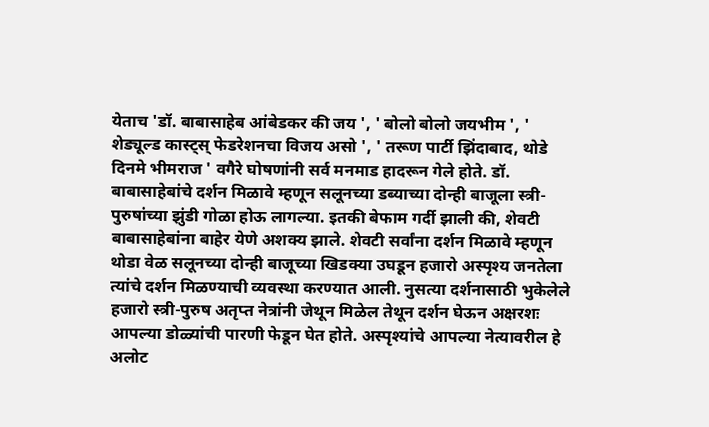येताच 'डॉ. बाबासाहेब आंबेडकर की जय ', ' बोलो बोलो जयभीम ', ' शेड्यूल्ड कास्ट्स् फेडरेशनचा विजय असो ', ' तरूण पार्टी झिंदाबाद, थोडे दिनमे भीमराज ' वगैरे घोषणांनी सर्व मनमाड हादरून गेले होते. डॉ. बाबासाहेबांचे दर्शन मिळावे म्हणून सलूनच्या डब्याच्या दोन्ही बाजूला स्त्री-पुरुषांच्या झुंडी गोळा होऊ लागल्या. इतकी बेफाम गर्दी झाली की, शेवटी बाबासाहेबांना बाहेर येणे अशक्य झाले. शेवटी सर्वांना दर्शन मिळावे म्हणून थोडा वेळ सलूनच्या दोन्ही बाजूच्या खिडक्या उघडून हजारो अस्पृश्य जनतेला त्यांचे दर्शन मिळण्याची व्यवस्था करण्यात आली. नुसत्या दर्शनासाठी भुकेलेले हजारो स्त्री-पुरुष अतृप्त नेत्रांनी जेथून मिळेल तेथून दर्शन घेऊन अक्षरशः आपल्या डोळ्यांची पारणी फेडून घेत होते. अस्पृश्यांचे आपल्या नेत्यावरील हे अलोट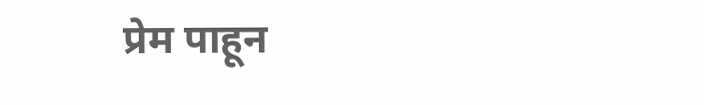प्रेम पाहून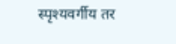स्पृश्यवर्गीय तर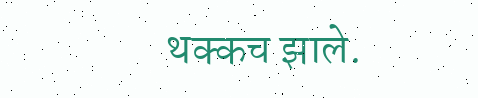थक्कच झाले.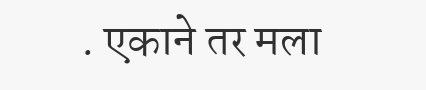. एकाने तर मला